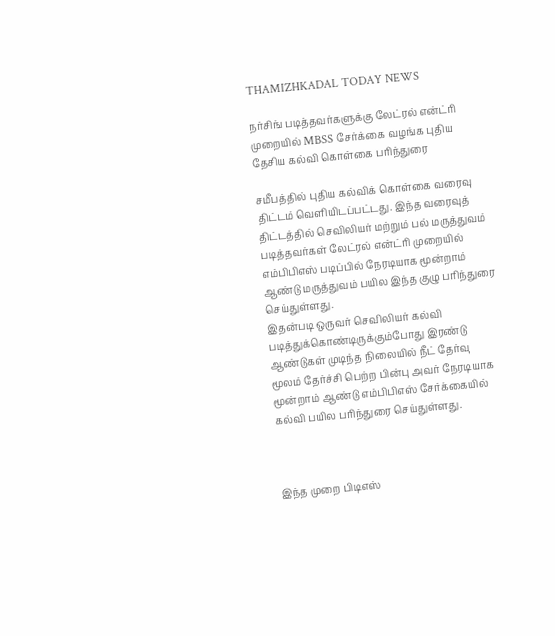THAMIZHKADAL TODAY NEWS

நர்சிங் படித்தவர்களுக்கு லேட்ரல் என்ட்ரி முறையில் MBSS சேர்க்கை வழங்க புதிய தேசிய கல்வி கொள்கை பரிந்துரை

சமீபத்தில் புதிய கல்விக் கொள்கை வரைவு திட்டம் வெளியிடப்பட்டது. இந்த வரைவுத் திட்டத்தில் செவிலியர் மற்றும் பல் மருத்துவம் படித்தவர்கள் லேட்ரல் என்ட்ரி முறையில் எம்பிபிஎஸ் படிப்பில் நேரடியாக மூன்றாம் ஆண்டு மருத்துவம் பயில இந்த குழு பரிந்துரை செய்துள்ளது.
இதன்படி ஒருவர் செவிலியர் கல்வி படித்துக்கொண்டிருக்கும்போது இரண்டு ஆண்டுகள் முடிந்த நிலையில் நீட் தேர்வு மூலம் தேர்ச்சி பெற்ற பின்பு அவர் நேரடியாக மூன்றாம் ஆண்டு எம்பிபிஎஸ் சேர்க்கையில் கல்வி பயில பரிந்துரை செய்துள்ளது.



இந்த முறை பிடிஎஸ்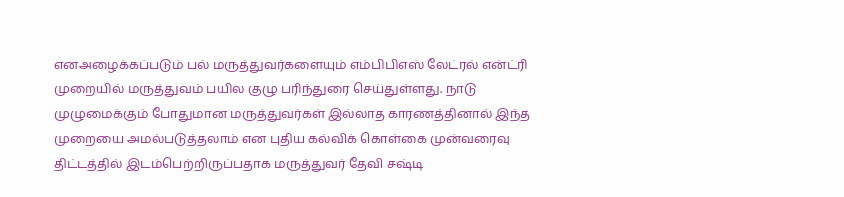எனஅழைக்கப்படும் பல் மருத்துவர்களையும் எம்பிபிஎஸ் லேட்ரல் என்ட்ரி முறையில் மருத்துவம் பயில குழு பரிந்துரை செய்துள்ளது. நாடு முழுமைக்கும் போதுமான மருத்துவர்கள் இல்லாத காரணத்தினால் இந்த முறையை அமல்படுத்தலாம் என புதிய கல்விக் கொள்கை முன்வரைவு திட்டத்தில் இடம்பெற்றிருப்பதாக மருத்துவர் தேவி சஷ்டி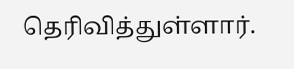தெரிவித்துள்ளார்.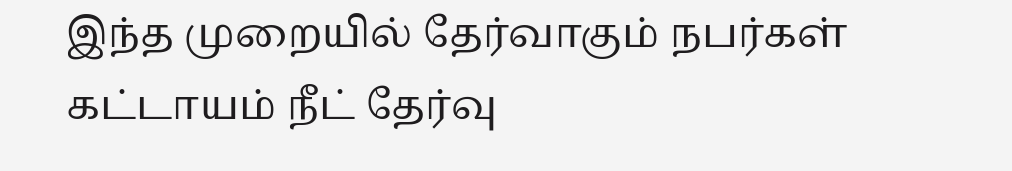இந்த முறையில் தேர்வாகும் நபர்கள் கட்டாயம் நீட் தேர்வு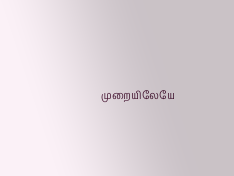முறையிலேயே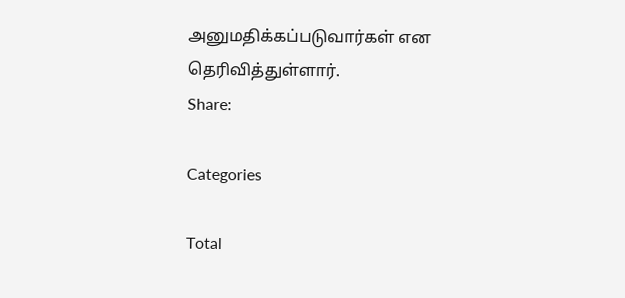அனுமதிக்கப்படுவார்கள் என தெரிவித்துள்ளார்.
Share:

Categories

Total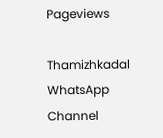Pageviews

Thamizhkadal WhatsApp Channel